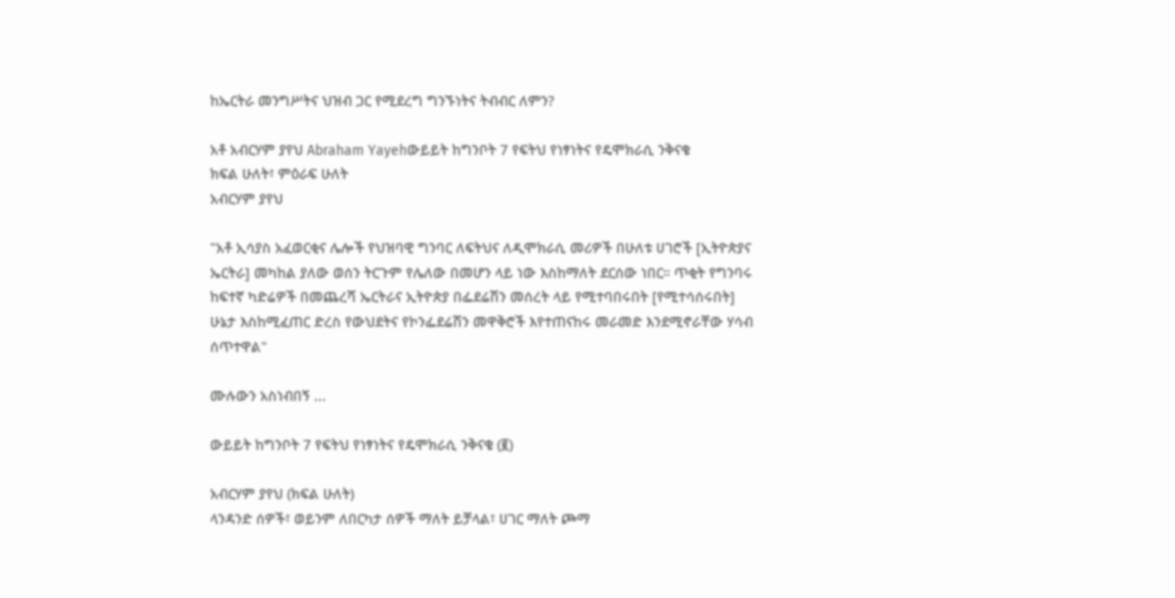ከኤርትራ መንግሥትና ህዝብ ጋር የሚደረግ ግንኙነትና ትብብር ለምን?

አቶ አብርሃም ያየህ Abraham Yayehውይይት ከግንቦት 7 የፍትህ የነፃነትና የዴሞክራሲ ንቅናቄ
ክፍል ሁለት፣ ምዕራፍ ሁለት
አብርሃም ያየህ

"አቶ ኢሳያስ አፈወርቂና ሌሎች የህዝባዊ ግንባር ለፍትህና ለዲሞክራሲ መሪዎች በሁለቱ ሀገሮች [ኢትዮጵያና ኤርትራ] መካከል ያለው ወሰን ትርጉም የሌለው በመሆን ላይ ነው እስከማለት ደርሰው ነበር። ጥቂት የግንባሩ ከፍተኛ ካድሬዎች በመጨረሻ ኤርትራና ኢትዮጵያ በፌደሬሽን መሰረት ላይ የሚተባበሩበት [የሚተሳሰሩበት] ሁኔታ እስከሚፈጠር ድረስ የውህደትና የኮንፌደሬሽን መዋቅሮች እየተጠናከሩ መራመድ እንደሚኖራቸው ሃሳብ ሰጥተዋል"

ሙሉውን አስነብበኝ ...

ውይይት ከግንቦት 7 የፍትህ የነፃነትና የዴሞክራሲ ንቅናቄ (፪)

አብርሃም ያየህ (ክፍል ሁለት)
ላንዳንድ ሰዎች፣ ወይንም ለበርካታ ሰዎች ማለት ይቻላል፣ ሀገር ማለት ጮማ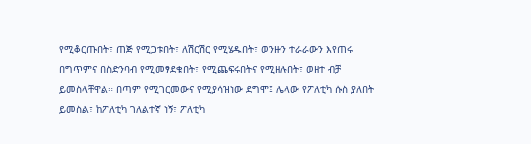የሚቆርጡበት፣ ጠጅ የሚጋቱበት፣ ለሽርሽር የሚሄዱበት፣ ወንዙን ተራራውን እየጠሩ በግጥምና በስድንባብ የሚመፃደቁበት፣ የሚጨፍሩበትና የሚዘሉበት፣ ወዘተ ብቻ ይመስላቸዋል። በጣም የሚገርመውና የሚያሳዝነው ደግሞ፤ ሌላው የፖለቲካ ሱስ ያለበት ይመስል፣ ከፖለቲካ ገለልተኛ ነኝ፣ ፖለቲካ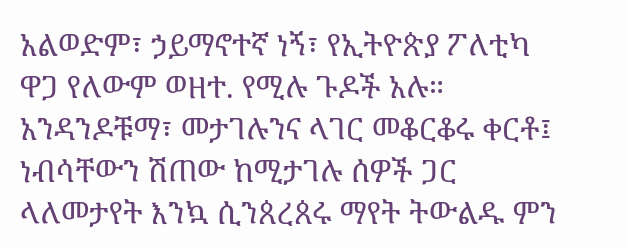አልወድም፣ ኃይማኖተኛ ነኝ፣ የኢትዮጵያ ፖለቲካ ዋጋ የለውም ወዘተ. የሚሉ ጉዶች አሉ። አንዳንዶቹማ፣ መታገሉንና ላገር መቆርቆሩ ቀርቶ፤ ነብሳቸውን ሽጠው ከሚታገሉ ሰዎች ጋር ላለመታየት እንኳ ሲንጰረጰሩ ማየት ትውልዱ ምን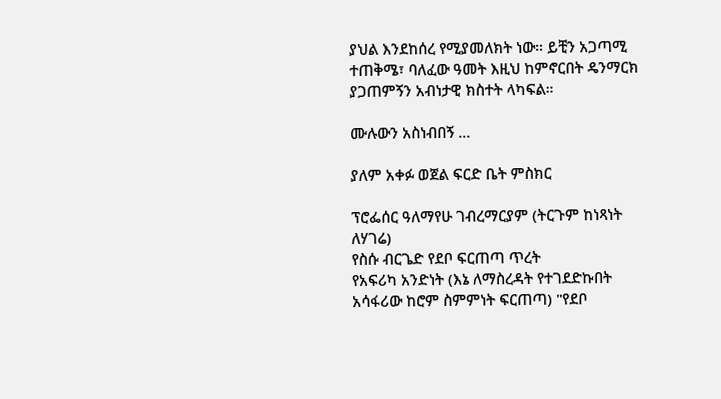ያህል እንደከሰረ የሚያመለክት ነው። ይቺን አጋጣሚ ተጠቅሜ፣ ባለፈው ዓመት እዚህ ከምኖርበት ዴንማርክ ያጋጠምኝን አብነታዊ ክስተት ላካፍል።

ሙሉውን አስነብበኝ ...

ያለም አቀፉ ወጀል ፍርድ ቤት ምስክር

ፕሮፌሰር ዓለማየሁ ገብረማርያም (ትርጉም ከነጻነት ለሃገሬ)
የስሱ ብርጌድ የደቦ ፍርጠጣ ጥረት
የአፍሪካ አንድነት (እኔ ለማስረዳት የተገደድኩበት አሳፋሪው ከሮም ስምምነት ፍርጠጣ) "የደቦ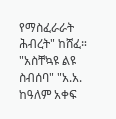የማስፈራራት ሕብረት" ከሸፈ። "አስቸኳዩ ልዩ ስብሰባ" "አ.አ. ከዓለም አቀፍ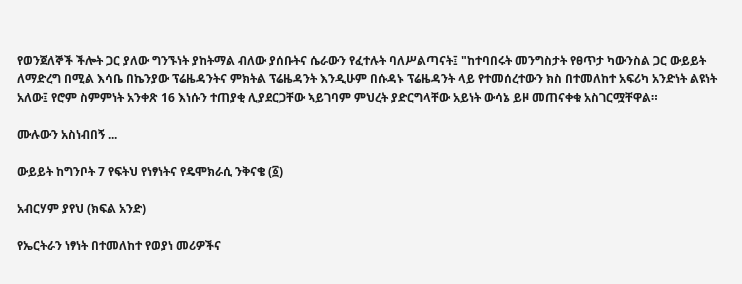የወንጀለኞች ችሎት ጋር ያለው ግንኙነት ያከትማል ብለው ያሰቡትና ሴራውን የፈተሉት ባለሥልጣናት፤ "ከተባበሩት መንግስታት የፀጥታ ካውንስል ጋር ውይይት ለማድረግ በሚል እሳቤ በኬንያው ፕሬዜዳንትና ምክትል ፕሬዜዳንት እንዲሁም በሱዳኑ ፕሬዜዳንት ላይ የተመሰረተውን ክስ በተመለከተ አፍሪካ አንድነት ልዩነት አለው፤ የሮም ስምምነት አንቀጽ 16 እነሱን ተጠያቂ ሊያደርጋቸው ኣይገባም ምህረት ያድርግላቸው አይነት ውሳኔ ይዞ መጠናቀቁ አስገርሟቸዋል።

ሙሉውን አስነብበኝ ...

ውይይት ከግንቦት 7 የፍትህ የነፃነትና የዴሞክራሲ ንቅናቄ (፩)

አብርሃም ያየህ (ክፍል አንድ)

የኤርትራን ነፃነት በተመለከተ የወያነ መሪዎችና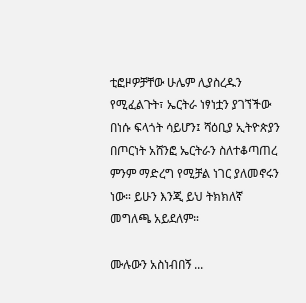ቲፎዞዎቻቸው ሁሌም ሊያስረዱን የሚፈልጉት፣ ኤርትራ ነፃነቷን ያገኘችው በነሱ ፍላጎት ሳይሆን፤ ሻዕቢያ ኢትዮጵያን በጦርነት አሸንፎ ኤርትራን ስለተቆጣጠረ ምንም ማድረግ የሚቻል ነገር ያለመኖሩን ነው። ይሁን እንጂ ይህ ትክክለኛ መግለጫ አይደለም።

ሙሉውን አስነብበኝ ...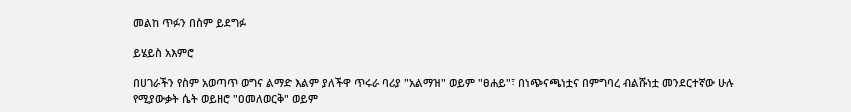መልከ ጥፉን በስም ይደግፉ

ይሄይስ አእምሮ

በሀገራችን የስም አወጣጥ ወግና ልማድ እልም ያለችዋ ጥሩራ ባሪያ "አልማዝ" ወይም "ፀሐይ"፣ በነጭናጫነቷና በምግባረ ብልሹነቷ መንደርተኛው ሁሉ የሚያውቃት ሴት ወይዘሮ "ዐመለወርቅ" ወይም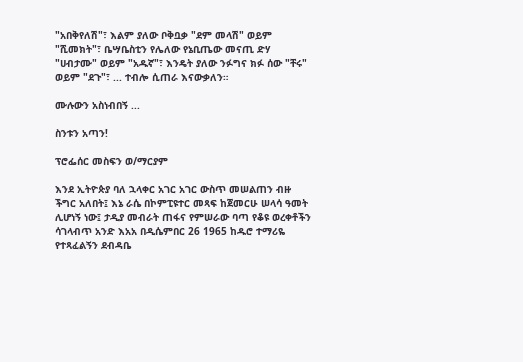"አበቅየለሽ"፣ እልም ያለው ቦቅቧቃ "ደም መላሽ" ወይም "ሺመክት"፣ ቤሣቤስቲን የሌለው የኔቢጤው መናጢ ድሃ "ሀብታሙ" ወይም "አዱኛ"፣ እንዴት ያለው ንፉግና ክፉ ሰው "ቸሩ" ወይም "ደጉ"፣ ... ተብሎ ሲጠራ እናውቃለን።

ሙሉውን አስነብበኝ ...

ስንቱን አጣን!

ፕሮፌሰር መስፍን ወ/ማርያም

እንደ ኢትዮጵያ ባለ ኋላቀር አገር አገር ውስጥ መሠልጠን ብዙ ችግር አለበት፤ እኔ ራሴ በኮምፒዩተር መጻፍ ከጀመርሁ ሠላሳ ዓመት ሊሆነኝ ነው፤ ታዲያ መብራት ጠፋና የምሠራው ባጣ የቆዩ ወረቀቶችን ሳገላብጥ አንድ እአአ በዲሴምበር 26 1965 ከዱሮ ተማሪዬ የተጻፈልኝን ደብዳቤ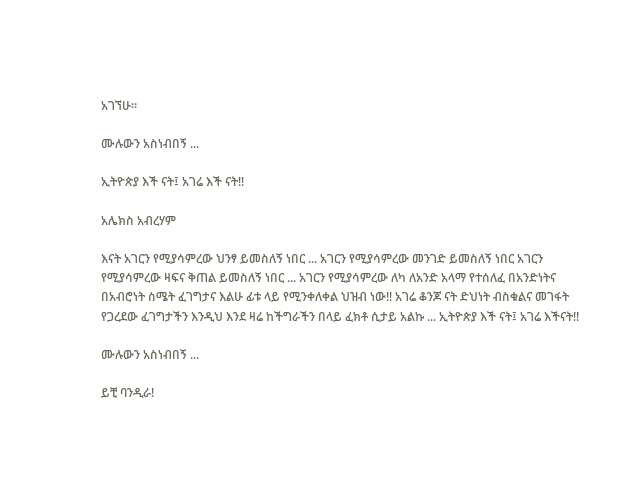አገኘሁ።

ሙሉውን አስነብበኝ ...

ኢትዮጵያ እች ናት፤ አገሬ እች ናት!!

አሌክስ አብረሃም

እናት አገርን የሚያሳምረው ህንፃ ይመስለኝ ነበር ... አገርን የሚያሳምረው መንገድ ይመስለኝ ነበር አገርን የሚያሳምረው ዛፍና ቅጠል ይመስለኝ ነበር ... አገርን የሚያሳምረው ለካ ለአንድ አላማ የተሰለፈ በአንድነትና በአብሮነት ስሜት ፈገግታና እልሁ ፊቱ ላይ የሚንቀለቀል ህዝብ ነው!! አገሬ ቆንጆ ናት ድህነት ብስቁልና መገፋት የጋረደው ፈገግታችን እንዲህ እንደ ዛሬ ከችግራችን በላይ ፈክቶ ሲታይ አልኩ ... ኢትዮጵያ እች ናት፤ አገሬ እችናት!!

ሙሉውን አስነብበኝ ...

ይቺ ባንዲራ!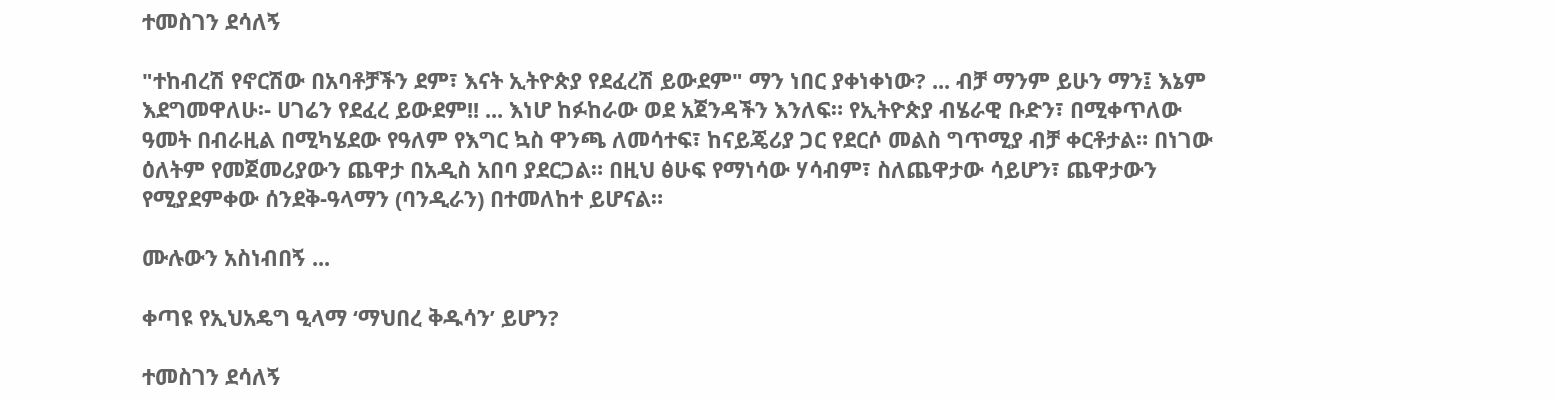ተመስገን ደሳለኝ

"ተከብረሽ የኖርሽው በአባቶቻችን ደም፣ እናት ኢትዮጵያ የደፈረሽ ይውደም" ማን ነበር ያቀነቀነው? ... ብቻ ማንም ይሁን ማን፤ እኔም እደግመዋለሁ፡- ሀገሬን የደፈረ ይውደም!! ... እነሆ ከፉከራው ወደ አጀንዳችን እንለፍ። የኢትዮጵያ ብሄራዊ ቡድን፣ በሚቀጥለው ዓመት በብራዚል በሚካሄደው የዓለም የእግር ኳስ ዋንጫ ለመሳተፍ፣ ከናይጄሪያ ጋር የደርሶ መልስ ግጥሚያ ብቻ ቀርቶታል። በነገው ዕለትም የመጀመሪያውን ጨዋታ በአዲስ አበባ ያደርጋል። በዚህ ፅሁፍ የማነሳው ሃሳብም፣ ስለጨዋታው ሳይሆን፣ ጨዋታውን የሚያደምቀው ሰንደቅ-ዓላማን (ባንዲራን) በተመለከተ ይሆናል።

ሙሉውን አስነብበኝ ...

ቀጣዩ የኢህአዴግ ዒላማ ‘ማህበረ ቅዱሳን’ ይሆን?

ተመስገን ደሳለኝ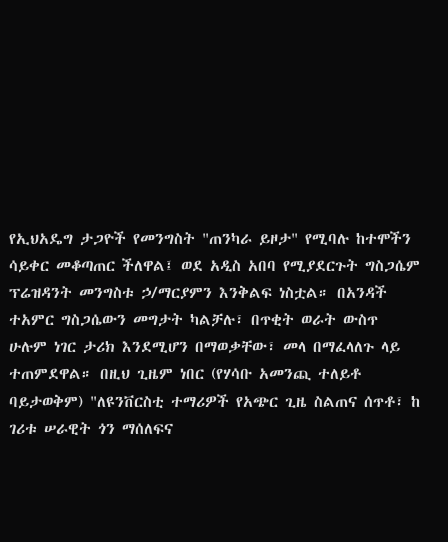የኢህአዴግ ታጋዮች የመንግስት "ጠንካራ ይዞታ" የሚባሉ ከተሞችን ሳይቀር መቆጣጠር ችለዋል፤ ወደ አዲስ አበባ የሚያደርጉት ግስጋሴም ፕሬዝዳንት መንግስቱ ኃ/ማርያምን እንቅልፍ ነስቷል። በአንዳች ተአምር ግስጋሴውን መግታት ካልቻሉ፣ በጥቂት ወራት ውስጥ ሁሉም ነገር ታሪክ እንደሚሆን በማወቃቸው፣ መላ በማፈላለጉ ላይ ተጠምደዋል። በዚህ ጊዜም ነበር (የሃሳቡ አመንጪ ተለይቶ ባይታወቅም) "ለዩንቨርስቲ ተማሪዎች የአጭር ጊዜ ስልጠና ሰጥቶ፣ ከ ገሪቱ ሠራዊት ጎን ማሰለፍና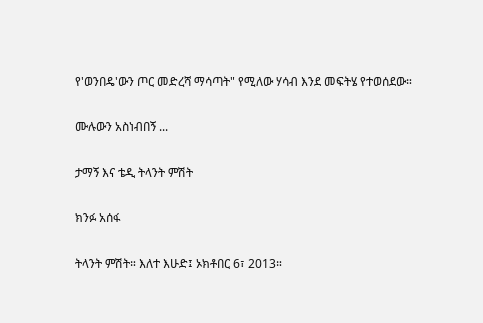የ'ወንበዴ'ውን ጦር መድረሻ ማሳጣት" የሚለው ሃሳብ እንደ መፍትሄ የተወሰደው።

ሙሉውን አስነብበኝ ...

ታማኝ እና ቴዲ ትላንት ምሽት

ክንፉ አሰፋ

ትላንት ምሽት። እለተ እሁድ፤ ኦክቶበር 6፣ 2013።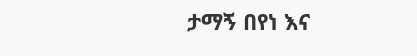ታማኝ በየነ እና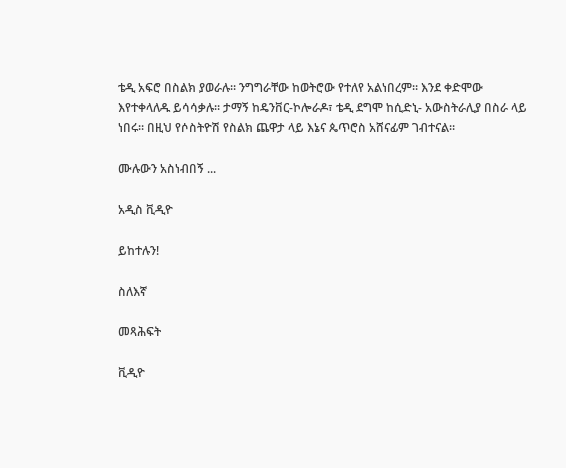ቴዲ አፍሮ በስልክ ያወራሉ። ንግግራቸው ከወትሮው የተለየ አልነበረም። እንደ ቀድሞው እየተቀላለዱ ይሳሳቃሉ። ታማኝ ከዴንቨር-ኮሎራዶ፣ ቴዲ ደግሞ ከሲድኒ- አውስትራሊያ በስራ ላይ ነበሩ። በዚህ የሶስትዮሽ የስልክ ጨዋታ ላይ እኔና ጴጥሮስ አሸናፊም ገብተናል።

ሙሉውን አስነብበኝ ...

አዲስ ቪዲዮ

ይከተሉን!

ስለእኛ

መጻሕፍት

ቪዲዮ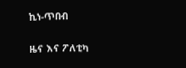ኪነ-ጥበብ

ዜና እና ፖለቲካ